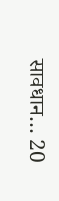सावधान… 20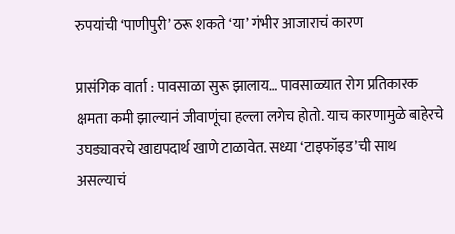रुपयांची ‘पाणीपुरी’ ठरू शकते ‘या’ गंभीर आजाराचं कारण

प्रासंगिक वार्ता : पावसाळा सुरू झालाय… पावसाळ्यात रोग प्रतिकारक क्षमता कमी झाल्यानं जीवाणूंचा हल्ला लगेच होतो. याच कारणामुळे बाहेरचे उघड्यावरचे खाद्यपदार्थ खाणे टाळावेत. सध्या ‘टाइफॉइड’ची साथ असल्याचं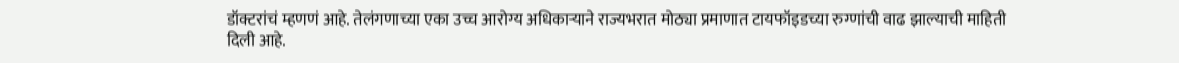डॉक्टरांचं म्हणणं आहे. तेलंगणाच्या एका उच्च आरोग्य अधिकाऱ्याने राज्यभरात मोठ्या प्रमाणात टायफॉइडच्या रुग्णांची वाढ झाल्याची माहिती दिली आहे.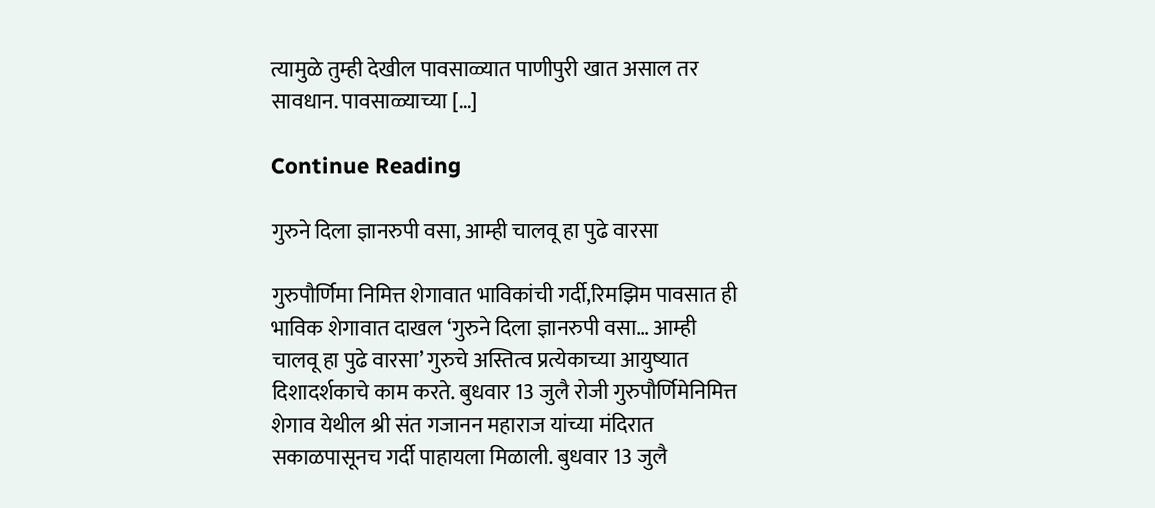त्यामुळे तुम्ही देखील पावसाळ्यात पाणीपुरी खात असाल तर सावधान. पावसाळ्याच्या […]

Continue Reading

गुरुने दिला ज्ञानरुपी वसा, आम्ही चालवू हा पुढे वारसा

गुरुपौर्णिमा निमित्त शेगावात भाविकांची गर्दी,रिमझिम पावसात ही भाविक शेगावात दाखल ‘गुरुने दिला ज्ञानरुपी वसा… आम्ही चालवू हा पुढे वारसा’ गुरुचे अस्तित्व प्रत्येकाच्या आयुष्यात दिशादर्शकाचे काम करते. बुधवार 13 जुलै रोजी गुरुपौर्णिमेनिमित्त शेगाव येथील श्री संत गजानन महाराज यांच्या मंदिरात सकाळपासूनच गर्दी पाहायला मिळाली. बुधवार 13 जुलै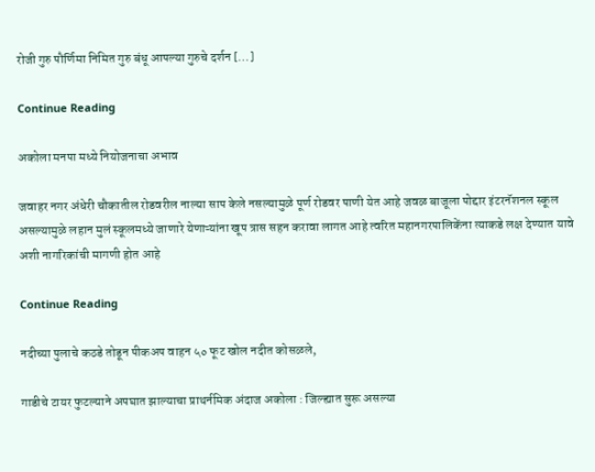रोजी गुरु पौर्णिमा निमित गुरु बंधू आपल्या गुरुचे दर्शन […]

Continue Reading

अकोला मनपा मध्ये नियोजनाचा अभाव

जवाहर नगर अंधेरी चौकातील रोडवरील नाल्या साप केले नसल्यामुळे पूर्ण रोडवर पाणी येत आहे जवळ बाजूला पोद्दार इंटरनॅशनल स्कूल असल्यामुळे लहान मुलं स्कूलमध्ये जाणारे येणाऱ्यांना खूप त्रास सहन करावा लागत आहे त्वरित महानगरपालिकेंना त्याकडे लक्ष देण्यात यावे अशी नागरिकांची मागणी होत आहे

Continue Reading

नदीच्या पुलाचे कठडे तोडून पीकअप वाहन ५० फूट खोल नदीत कोसळले,

गाडीचे टायर फुटल्याने अपघात झाल्याचा प्राथर्नमिक अंदाज अकोला : जिल्ह्यात सुरू असल्या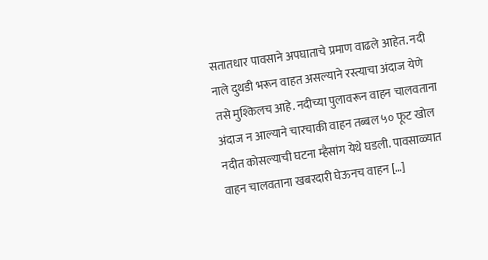सतातधार पावसाने अपघाताचे प्रमाण वाढले आहेत. नदी नाले दुथडी भरून वाहत असल्याने रस्त्याचा अंदाज येणे तसे मुश्किलच आहे. नदीच्या पुलावरून वाहन चालवताना अंदाज न आल्याने चारचाकी वाहन तब्बल ५० फूट खोल नदीत कोसल्याची घटना म्हैसांग येथे घडली. पावसाळ्यात वाहन चालवताना खबरदारी घेऊनच वाहन […]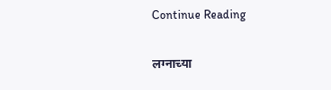Continue Reading

लग्नाच्या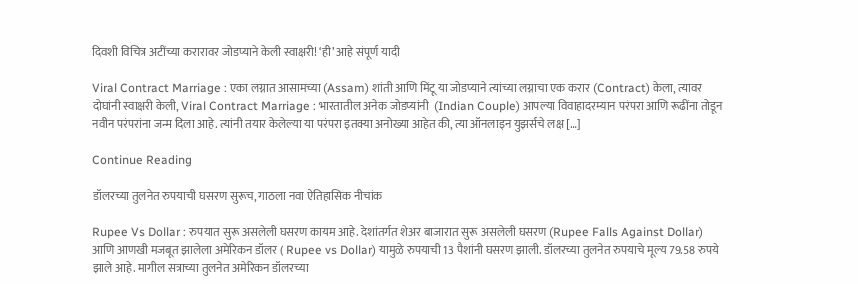दिवशी विचित्र अटींच्या करारावर जोडप्याने केली स्वाक्षरी! ‘ही’ आहे संपूर्ण यादी

Viral Contract Marriage : एका लग्नात आसामच्या (Assam) शांती आणि मिंटू या जोडप्याने त्यांच्या लग्नाचा एक करार (Contract) केला, त्यावर दोघांनी स्वाक्षरी केली, Viral Contract Marriage : भारतातील अनेक जोडप्यांनी  (Indian Couple) आपल्या विवाहादरम्यान परंपरा आणि रूढींना तोडून नवीन परंपरांना जन्म दिला आहे. त्यांनी तयार केलेल्या या परंपरा इतक्या अनोख्या आहेत की, त्या ऑनलाइन युझर्सचे लक्ष […]

Continue Reading

डॉलरच्या तुलनेत रुपयाची घसरण सुरूच, गाठला नवा ऐतिहासिक नीचांक

Rupee Vs Dollar : रुपयात सुरू असलेली घसरण कायम आहे. देशांतर्गत शेअर बाजारात सुरू असलेली घसरण (Rupee Falls Against Dollar) आणि आणखी मजबूत झालेला अमेरिकन डॉलर ( Rupee vs Dollar) यामुळे रुपयाची 13 पैशांनी घसरण झाली. डॉलरच्या तुलनेत रुपयाचे मूल्य 79.58 रुपये झाले आहे. मागील सत्राच्या तुलनेत अमेरिकन डॉलरच्या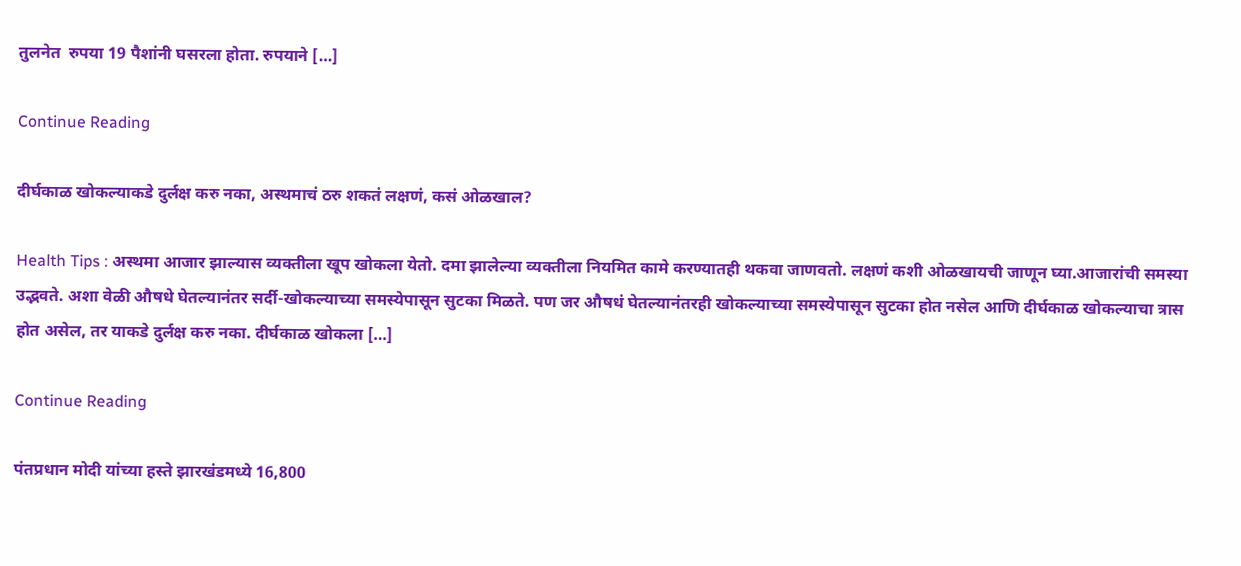तुलनेत  रुपया 19 पैशांनी घसरला होता. रुपयाने […]

Continue Reading

दीर्घकाळ खोकल्याकडे दुर्लक्ष करु नका, अस्थमाचं ठरु शकतं लक्षणं, कसं ओळखाल?

Health Tips : अस्थमा आजार झाल्यास व्यक्तीला खूप खोकला येतो. दमा झालेल्या व्यक्तीला नियमित कामे करण्यातही थकवा जाणवतो. लक्षणं कशी ओळखायची जाणून घ्या.आजारांची समस्या उद्भवते. अशा वेळी औषधे घेतल्यानंतर सर्दी-खोकल्याच्या समस्येपासून सुटका मिळते. पण जर औषधं घेतल्यानंतरही खोकल्याच्या समस्येपासून सुटका होत नसेल आणि दीर्घकाळ खोकल्याचा त्रास होत असेल, तर याकडे दुर्लक्ष करु नका. दीर्घकाळ खोकला […]

Continue Reading

पंतप्रधान मोदी यांच्या हस्ते झारखंडमध्ये 16,800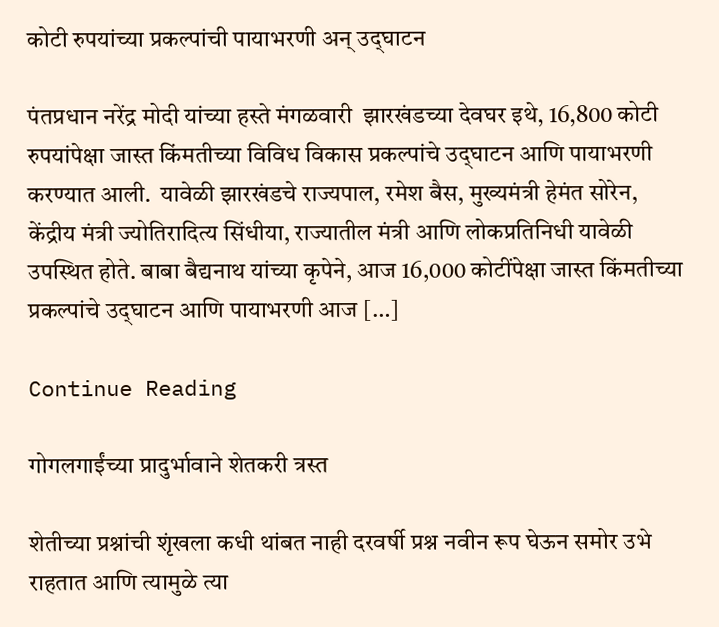कोटी रुपयांच्या प्रकल्पांची पायाभरणी अन् उद्‌घाटन

पंतप्रधान नरेंद्र मोदी यांच्या हस्ते मंगळवारी  झारखंडच्या देवघर इथे, 16,800 कोटी रुपयांपेक्षा जास्त किंमतीच्या विविध विकास प्रकल्पांचे उद्‌घाटन आणि पायाभरणी करण्यात आली.  यावेळी झारखंडचे राज्यपाल, रमेश बैस, मुख्यमंत्री हेमंत सोरेन, केंद्रीय मंत्री ज्योतिरादित्य सिंधीया, राज्यातील मंत्री आणि लोकप्रतिनिधी यावेळी उपस्थित होते. बाबा बैद्यनाथ यांच्या कृपेने, आज 16,000 कोटींपेक्षा जास्त किंमतीच्या प्रकल्पांचे उद्‌घाटन आणि पायाभरणी आज […]

Continue Reading

गोगलगाईंच्या प्रादुर्भावाने शेतकरी त्रस्त

शेतीच्या प्रश्नांची शृंखला कधी थांबत नाही दरवर्षी प्रश्न नवीन रूप घेऊन समोर उभे राहतात आणि त्यामुळे त्या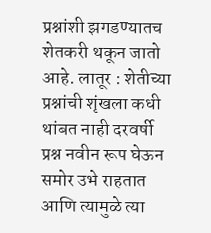प्रश्नांशी झगडण्यातच शेतकरी थकून जातो आहे. लातूर : शेतीच्या प्रश्नांची शृंखला कधी थांबत नाही दरवर्षी प्रश्न नवीन रूप घेऊन समोर उभे राहतात आणि त्यामुळे त्या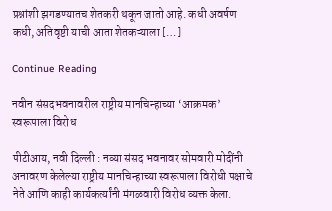प्रश्नांशी झगडण्यातच शेतकरी थकून जातो आहे. कधी अवर्षण कधी, अतिवृष्टी याची आता शेतकऱ्याला […]

Continue Reading

नवीन संसदभवनावरील राष्ट्रीय मानचिन्हाच्या ‘आक्रमक’ स्वरूपाला विरोध

पीटीआय, नवी दिल्ली : नव्या संसद भवनावर सोमवारी मोदींनी अनावरण केलेल्या राष्ट्रीय मानचिन्हाच्या स्वरूपाला विरोधी पक्षाचे नेते आणि काही कार्यकर्त्यांनी मंगळवारी विरोध व्यक्त केला.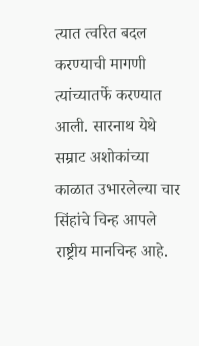त्यात त्वरित बदल करण्याची मागणी त्यांच्यातर्फे करण्यात आली. सारनाथ येथे सम्राट अशोकांच्या काळात उभारलेल्या चार सिंहांचे चिन्ह आपले राष्ट्रीय मानचिन्ह आहे.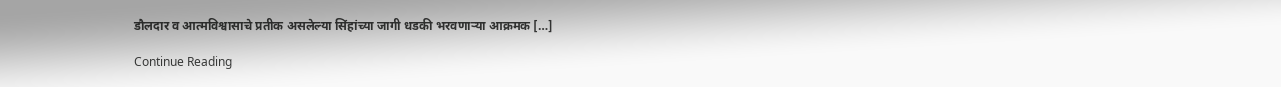डौलदार व आत्मविश्वासाचे प्रतीक असलेल्या सिंहांच्या जागी धडकी भरवणाऱ्या आक्रमक […]

Continue Reading